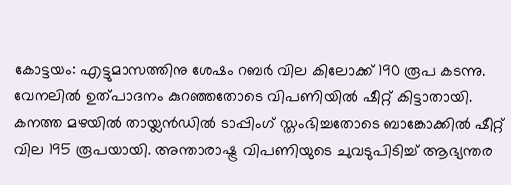കോട്ടയം: എട്ടുമാസത്തിനു ശേഷം റബർ വില കിലോക്ക് 190 രൂപ കടന്നു. വേനലിൽ ഉത്പാദനം കുറഞ്ഞതോടെ വിപണിയിൽ ഷീറ്റ് കിട്ടാതായി. കനത്ത മഴയിൽ തായ്ലൻഡിൽ ടാപ്പിംഗ് സ്തംഭിച്ചതോടെ ബാങ്കോക്കിൽ ഷീറ്റ് വില 195 രൂപയായി. അന്താരാഷ്ട്ര വിപണിയുടെ ചുവടുപിടിച്ച് ആഭ്യന്തര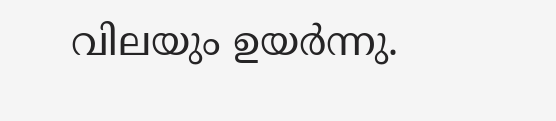വിലയും ഉയർന്നു.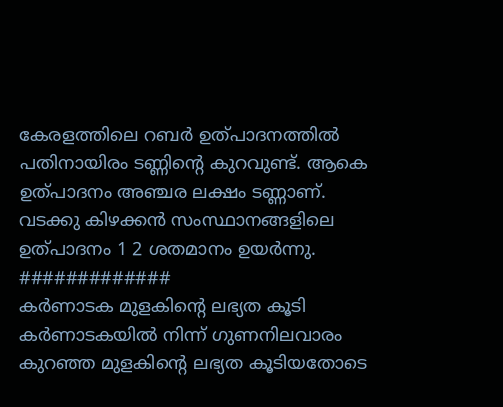കേരളത്തിലെ റബർ ഉത്പാദനത്തിൽ പതിനായിരം ടണ്ണിന്റെ കുറവുണ്ട്. ആകെ ഉത്പാദനം അഞ്ചര ലക്ഷം ടണ്ണാണ്. വടക്കു കിഴക്കൻ സംസ്ഥാനങ്ങളിലെ ഉത്പാദനം 1 2 ശതമാനം ഉയർന്നു.
#############
കർണാടക മുളകിന്റെ ലഭ്യത കൂടി
കർണാടകയിൽ നിന്ന് ഗുണനിലവാരം കുറഞ്ഞ മുളകിന്റെ ലഭ്യത കൂടിയതോടെ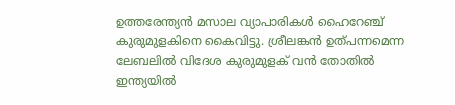ഉത്തരേന്ത്യൻ മസാല വ്യാപാരികൾ ഹൈറേഞ്ച് കുരുമുളകിനെ കൈവിട്ടു. ശ്രീലങ്കൻ ഉത്പന്നമെന്ന ലേബലിൽ വിദേശ കുരുമുളക് വൻ തോതിൽ ഇന്ത്യയിൽ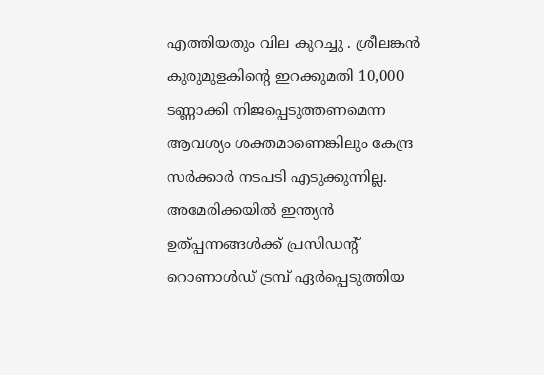എത്തിയതും വില കുറച്ചു . ശ്രീലങ്കൻ കുരുമുളകിന്റെ ഇറക്കുമതി 10,000 ടണ്ണാക്കി നിജപ്പെടുത്തണമെന്ന ആവശ്യം ശക്തമാണെങ്കിലും കേന്ദ്ര സർക്കാർ നടപടി എടുക്കുന്നില്ല.
അമേരിക്കയിൽ ഇന്ത്യൻ ഉത്പ്പന്നങ്ങൾക്ക് പ്രസിഡന്റ് റൊണാൾഡ് ട്രമ്പ് ഏർപ്പെടുത്തിയ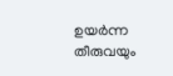ഉയർന്ന തീരുവയും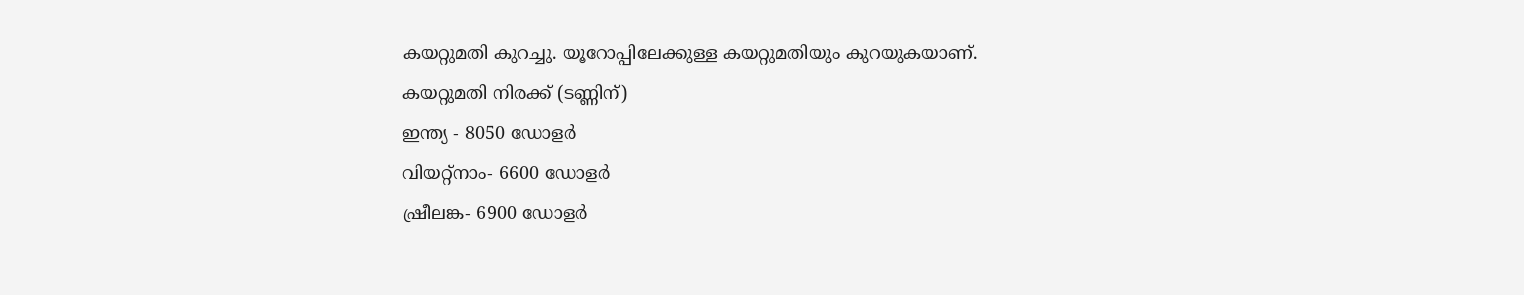കയറ്റുമതി കുറച്ചു. യൂറോപ്പിലേക്കുള്ള കയറ്റുമതിയും കുറയുകയാണ്.
കയറ്റുമതി നിരക്ക് (ടണ്ണിന്)
ഇന്ത്യ - 8050 ഡോളർ
വിയറ്റ്നാം- 6600 ഡോളർ
ഷ്രീലങ്ക- 6900 ഡോളർ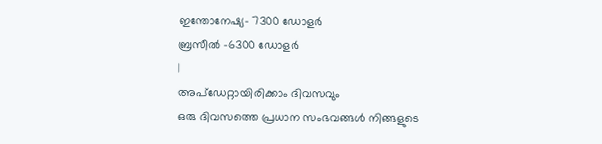ഇന്തോനേഷ്യ- 7300 ഡോളർ
ബ്രസീൽ -6300 ഡോളർ
|
അപ്ഡേറ്റായിരിക്കാം ദിവസവും
ഒരു ദിവസത്തെ പ്രധാന സംഭവങ്ങൾ നിങ്ങളുടെ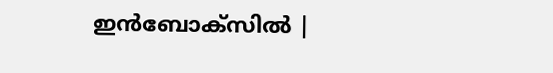ഇൻബോക്സിൽ |